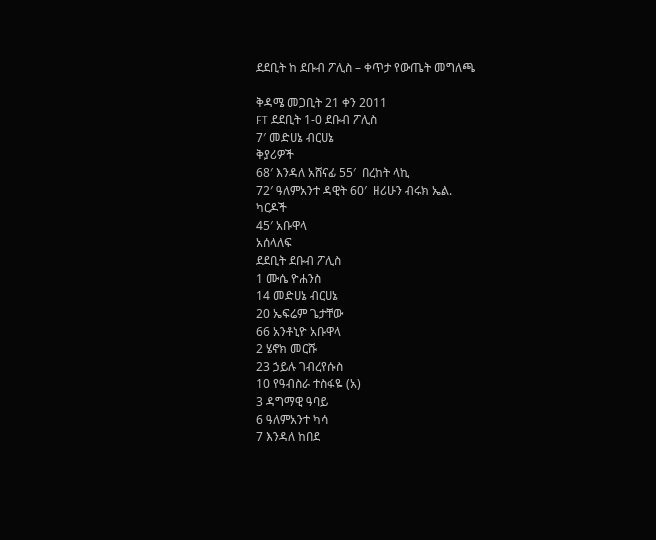ደደቢት ከ ደቡብ ፖሊስ – ቀጥታ የውጤት መግለጫ

ቅዳሜ መጋቢት 21 ቀን 2011
FT ደደቢት 1-0 ደቡብ ፖሊስ
7′ መድሀኔ ብርሀኔ
ቅያሪዎች
68′ እንዳለ አሸናፊ 55′  በረከት ላኪ
72′ ዓለምአንተ ዳዊት 60′  ዘሪሁን ብሩክ ኤል.
ካርዶች
45′ አቡዋላ
አሰላለፍ
ደደቢት ደቡብ ፖሊስ
1 ሙሴ ዮሐንስ
14 መድሀኔ ብርሀኔ
20 ኤፍሬም ጌታቸው
66 አንቶኒዮ አቡዋላ
2 ሄኖክ መርሹ
23 ኃይሉ ገብረየሱስ
10 የዓብስራ ተስፋዬ (አ)
3 ዳግማዊ ዓባይ
6 ዓለምአንተ ካሳ
7 እንዳለ ከበደ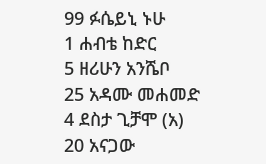99 ፉሴይኒ ኑሁ
1 ሐብቴ ከድር
5 ዘሪሁን አንሼቦ
25 አዳሙ መሐመድ
4 ደስታ ጊቻሞ (አ)
20 አናጋው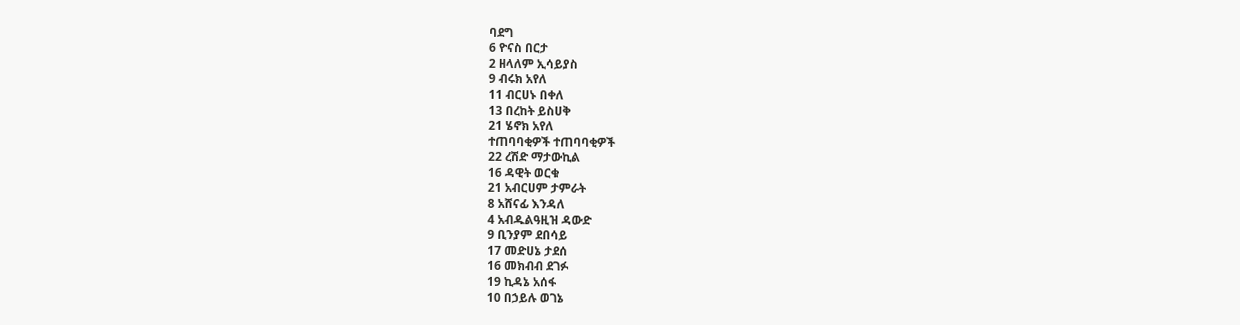ባደግ
6 ዮናስ በርታ
2 ዘላለም ኢሳይያስ
9 ብሩክ አየለ
11 ብርሀኑ በቀለ
13 በረከት ይስሀቅ
21 ሄኖክ አየለ
ተጠባባቂዎች ተጠባባቂዎች
22 ረሽድ ማታውኪል
16 ዳዊት ወርቁ
21 አብርሀም ታምራት
8 አሸናፊ እንዳለ
4 አብዱልዓዚዝ ዳውድ
9 ቢንያም ደበሳይ
17 መድሀኔ ታደሰ
16 መክብብ ደገፉ
19 ኪዳኔ አሰፋ
10 በኃይሉ ወገኔ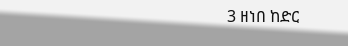3 ዘነበ ከድር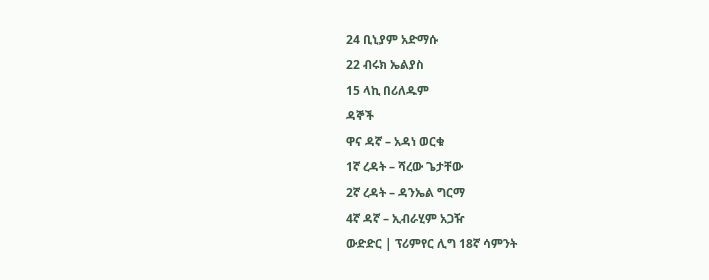24 ቢኒያም አድማሱ
22 ብሩክ ኤልያስ
15 ላኪ በሪለዱም
ዳኞች
ዋና ዳኛ – አዳነ ወርቁ
1ኛ ረዳት – ሻረው ጌታቸው
2ኛ ረዳት – ዳንኤል ግርማ
4ኛ ዳኛ – ኢብራሂም አጋዥ
ውድድር | ፕሪምየር ሊግ 18ኛ ሳምንት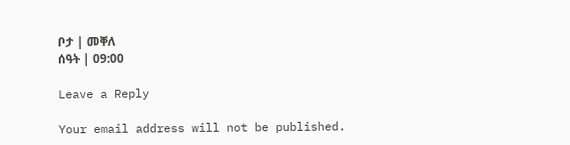ቦታ | መቐለ
ሰዓት | 09:00

Leave a Reply

Your email address will not be published.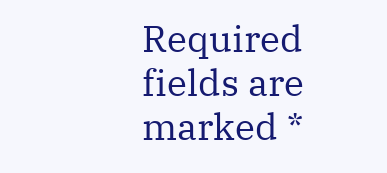Required fields are marked *